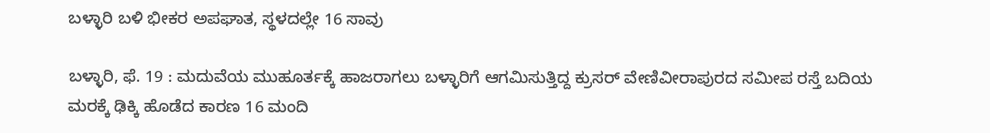ಬಳ್ಳಾರಿ ಬಳಿ ಭೀಕರ ಅಪಘಾತ, ಸ್ಥಳದಲ್ಲೇ 16 ಸಾವು

ಬಳ್ಳಾರಿ, ಫೆ. 19 : ಮದುವೆಯ ಮುಹೂರ್ತಕ್ಕೆ ಹಾಜರಾಗಲು ಬಳ್ಳಾರಿಗೆ ಆಗಮಿಸುತ್ತಿದ್ದ ಕ್ರುಸರ್ ವೇಣಿವೀರಾಪುರದ ಸಮೀಪ ರಸ್ತೆ ಬದಿಯ ಮರಕ್ಕೆ ಢಿಕ್ಕಿ ಹೊಡೆದ ಕಾರಣ 16 ಮಂದಿ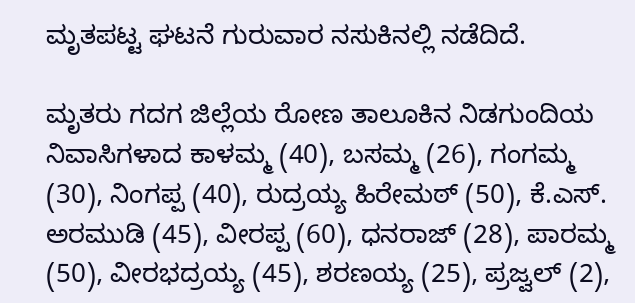ಮೃತಪಟ್ಟ ಘಟನೆ ಗುರುವಾರ ನಸುಕಿನಲ್ಲಿ ನಡೆದಿದೆ.

ಮೃತರು ಗದಗ ಜಿಲ್ಲೆಯ ರೋಣ ತಾಲೂಕಿನ ನಿಡಗುಂದಿಯ ನಿವಾಸಿಗಳಾದ ಕಾಳಮ್ಮ (40), ಬಸಮ್ಮ (26), ಗಂಗಮ್ಮ (30), ನಿಂಗಪ್ಪ (40), ರುದ್ರಯ್ಯ ಹಿರೇಮಠ್ (50), ಕೆ.ಎಸ್. ಅರಮುಡಿ (45), ವೀರಪ್ಪ (60), ಧನರಾಜ್ (28), ಪಾರಮ್ಮ (50), ವೀರಭದ್ರಯ್ಯ (45), ಶರಣಯ್ಯ (25), ಪ್ರಜ್ವಲ್ (2),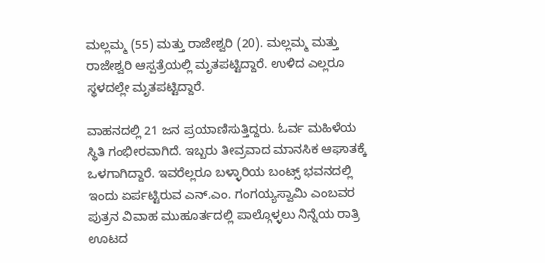ಮಲ್ಲಮ್ಮ (55) ಮತ್ತು ರಾಜೇಶ್ವರಿ (20). ಮಲ್ಲಮ್ಮ ಮತ್ತು ರಾಜೇಶ್ವರಿ ಆಸ್ಪತ್ರೆಯಲ್ಲಿ ಮೃತಪಟ್ಟಿದ್ದಾರೆ. ಉಳಿದ ಎಲ್ಲರೂ ಸ್ಥಳದಲ್ಲೇ ಮೃತಪಟ್ಟಿದ್ದಾರೆ.

ವಾಹನದಲ್ಲಿ 21 ಜನ ಪ್ರಯಾಣಿಸುತ್ತಿದ್ದರು. ಓರ್ವ ಮಹಿಳೆಯ ಸ್ಥಿತಿ ಗಂಭೀರವಾಗಿದೆ. ಇಬ್ಬರು ತೀವ್ರವಾದ ಮಾನಸಿಕ ಆಘಾತಕ್ಕೆ ಒಳಗಾಗಿದ್ದಾರೆ. ಇವರೆಲ್ಲರೂ ಬಳ್ಳಾರಿಯ ಬಂಟ್ಸ್ ಭವನದಲ್ಲಿ ಇಂದು ಏರ್ಪಟ್ಟಿರುವ ಎನ್.ಎಂ. ಗಂಗಯ್ಯಸ್ವಾಮಿ ಎಂಬವರ ಪುತ್ರನ ವಿವಾಹ ಮುಹೂರ್ತದಲ್ಲಿ ಪಾಲ್ಗೊಳ್ಳಲು ನಿನ್ನೆಯ ರಾತ್ರಿ ಊಟದ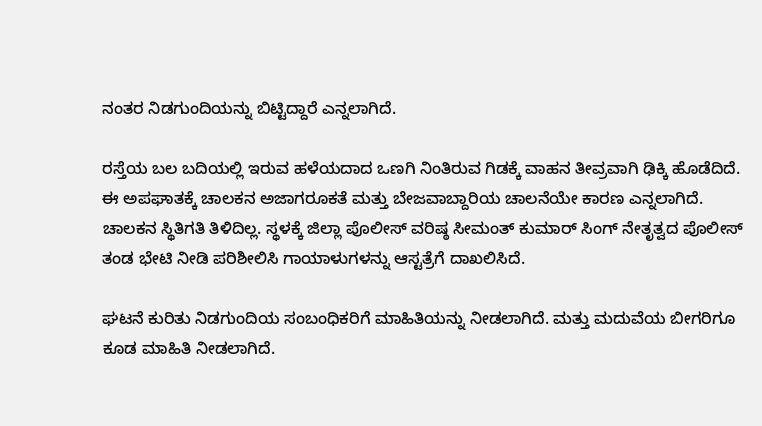ನಂತರ ನಿಡಗುಂದಿಯನ್ನು ಬಿಟ್ಟಿದ್ದಾರೆ ಎನ್ನಲಾಗಿದೆ.

ರಸ್ತೆಯ ಬಲ ಬದಿಯಲ್ಲಿ ಇರುವ ಹಳೆಯದಾದ ಒಣಗಿ ನಿಂತಿರುವ ಗಿಡಕ್ಕೆ ವಾಹನ ತೀವ್ರವಾಗಿ ಢಿಕ್ಕಿ ಹೊಡೆದಿದೆ. ಈ ಅಪಘಾತಕ್ಕೆ ಚಾಲಕನ ಅಜಾಗರೂಕತೆ ಮತ್ತು ಬೇಜವಾಬ್ದಾರಿಯ ಚಾಲನೆಯೇ ಕಾರಣ ಎನ್ನಲಾಗಿದೆ. ಚಾಲಕನ ಸ್ಥಿತಿಗತಿ ತಿಳಿದಿಲ್ಲ. ಸ್ಥಳಕ್ಕೆ ಜಿಲ್ಲಾ ಪೊಲೀಸ್ ವರಿಷ್ಠ ಸೀಮಂತ್ ಕುಮಾರ್ ಸಿಂಗ್ ನೇತೃತ್ವದ ಪೊಲೀಸ್ ತಂಡ ಭೇಟಿ ನೀಡಿ ಪರಿಶೀಲಿಸಿ ಗಾಯಾಳುಗಳನ್ನು ಆಸ್ಟತ್ರೆಗೆ ದಾಖಲಿಸಿದೆ.

ಘಟನೆ ಕುರಿತು ನಿಡಗುಂದಿಯ ಸಂಬಂಧಿಕರಿಗೆ ಮಾಹಿತಿಯನ್ನು ನೀಡಲಾಗಿದೆ. ಮತ್ತು ಮದುವೆಯ ಬೀಗರಿಗೂ ಕೂಡ ಮಾಹಿತಿ ನೀಡಲಾಗಿದೆ.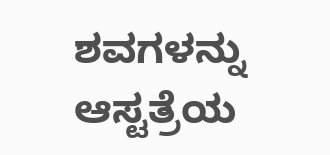ಶವಗಳನ್ನು ಆಸ್ಟತ್ರೆಯ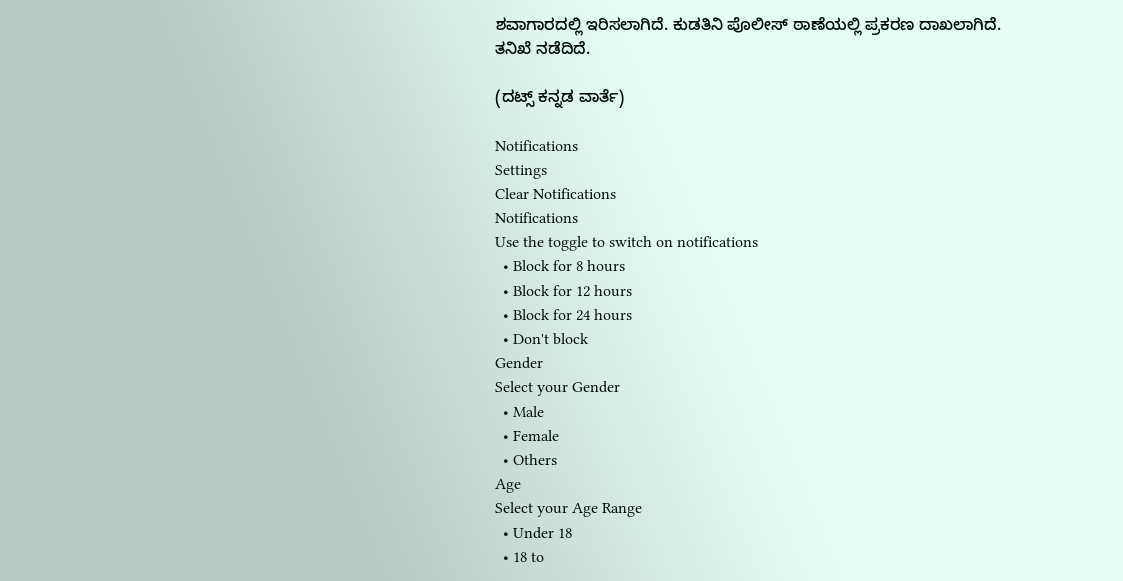ಶವಾಗಾರದಲ್ಲಿ ಇರಿಸಲಾಗಿದೆ. ಕುಡತಿನಿ ಪೊಲೀಸ್ ಠಾಣೆಯಲ್ಲಿ ಪ್ರಕರಣ ದಾಖಲಾಗಿದೆ. ತನಿಖೆ ನಡೆದಿದೆ.

(ದಟ್ಸ್ ಕನ್ನಡ ವಾರ್ತೆ)

Notifications
Settings
Clear Notifications
Notifications
Use the toggle to switch on notifications
  • Block for 8 hours
  • Block for 12 hours
  • Block for 24 hours
  • Don't block
Gender
Select your Gender
  • Male
  • Female
  • Others
Age
Select your Age Range
  • Under 18
  • 18 to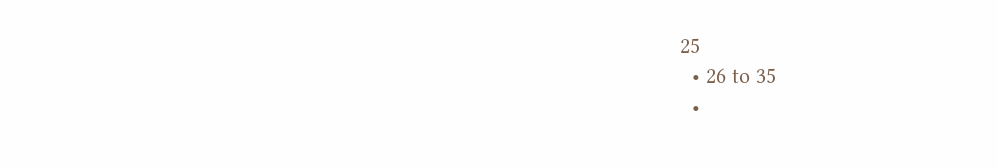25
  • 26 to 35
  •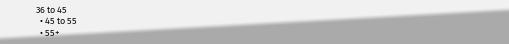36 to 45
  • 45 to 55
  • 55+